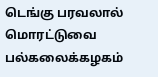டெங்கு பரவலால் மொரட்டுவை பல்கலைக்கழகம்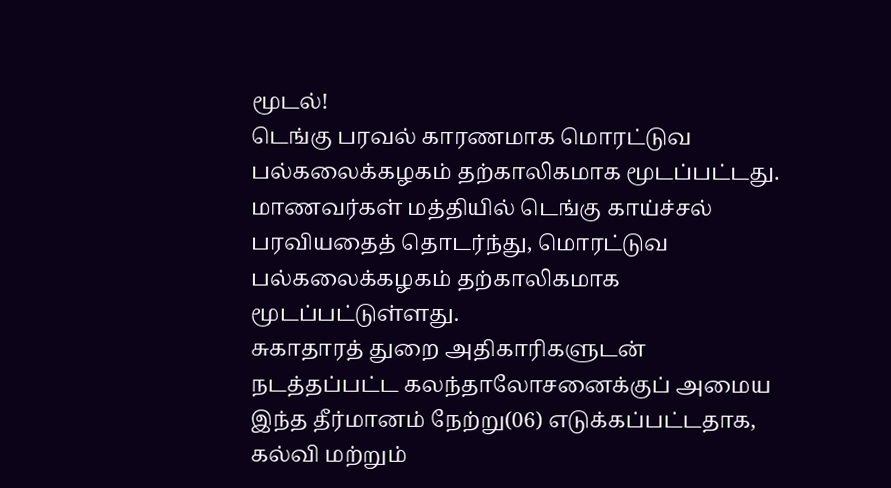மூடல்!
டெங்கு பரவல் காரணமாக மொரட்டுவ பல்கலைக்கழகம் தற்காலிகமாக மூடப்பட்டது.
மாணவர்கள் மத்தியில் டெங்கு காய்ச்சல் பரவியதைத் தொடர்ந்து, மொரட்டுவ பல்கலைக்கழகம் தற்காலிகமாக மூடப்பட்டுள்ளது.
சுகாதாரத் துறை அதிகாரிகளுடன் நடத்தப்பட்ட கலந்தாலோசனைக்குப் அமைய இந்த தீர்மானம் நேற்று(06) எடுக்கப்பட்டதாக, கல்வி மற்றும்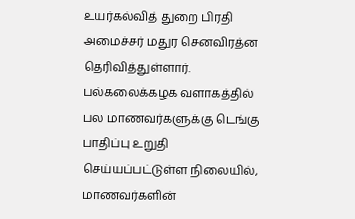உயர்கல்வித் துறை பிரதி அமைச்சர் மதுர செனவிரத்ன தெரிவித்துள்ளார்.
பல்கலைக்கழக வளாகத்தில் பல மாணவர்களுக்கு டெங்கு பாதிப்பு உறுதி செய்யப்பட்டுள்ள நிலையில், மாணவர்களின்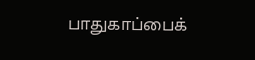பாதுகாப்பைக்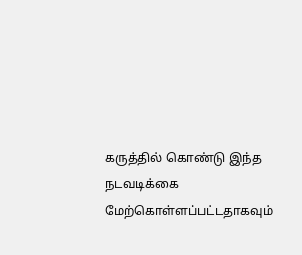கருத்தில் கொண்டு இந்த நடவடிக்கை மேற்கொள்ளப்பட்டதாகவும்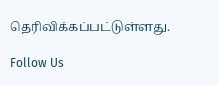தெரிவிக்கப்பட்டுள்ளது.

Follow Us